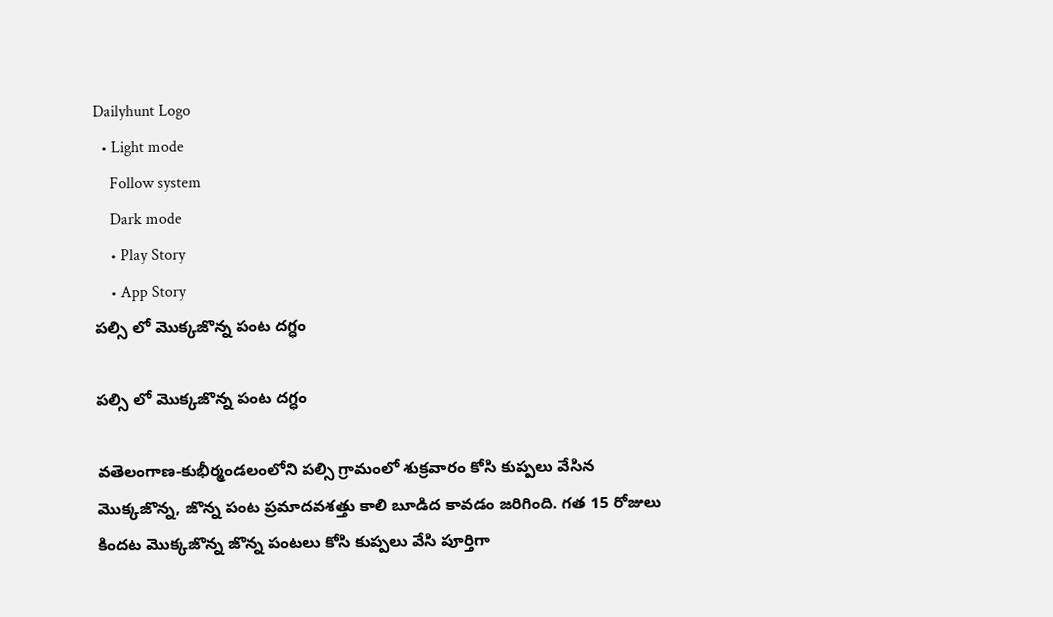Dailyhunt Logo
  • Light mode
    Follow system
    Dark mode
    • Play Story
    • App Story
పల్సి లో మొక్కజొన్న పంట దగ్ధం

పల్సి లో మొక్కజొన్న పంట దగ్ధం

వతెలంగాణ-కుభీర్మండలంలోని పల్సి గ్రామంలో శుక్రవారం కోసి కుప్పలు వేసిన మొక్కజొన్న, జొన్న పంట ప్రమాదవశత్తు కాలి బూడిద కావడం జరిగింది. గత 15 రోజులు కిందట మొక్కజొన్న జొన్న పంటలు కోసి కుప్పలు వేసి పూర్తిగా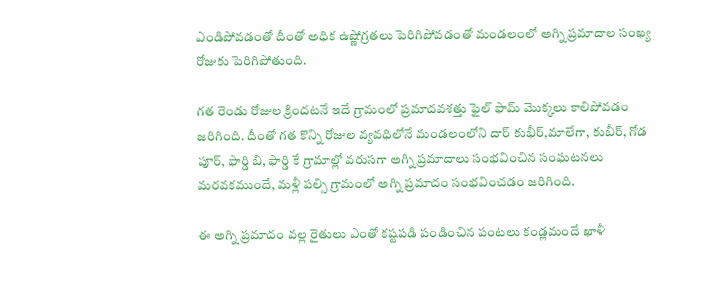ఎండిపోవడంతో దీంతో అధిక ఉష్ణోగ్రతలు పెరిగిపోవడంతో మండలంలో అగ్ని ప్రమాదాల సంఖ్య రోజుకు పెరిగిపోతుంది.

గత రెండు రోజుల క్రిందటనే ఇదే గ్రామంలో ప్రమాదవశత్తు ఫైల్ ఫామ్ మొక్కలు కాలిపోవడం జరిగింది. దీంతో గత కొన్ని రోజుల వ్యవధిలోనే మండలంలోని దార్ కుభీర్,మాలేగా, కుబీర్, గోడ పూర్, ఫార్డి బి, ఫార్డి కే గ్రామాల్లో వరుసగా అగ్ని ప్రమాదాలు సంభవించిన సంఘటనలు మరవకముందే, మళ్లీ పల్సి గ్రామంలో అగ్ని ప్రమాదం సంభవించడం జరిగింది.

ఈ అగ్ని ప్రమాదం వల్ల రైతులు ఎంతో కష్టపడి పండించిన పంటలు కండ్లమందే ఖాళీ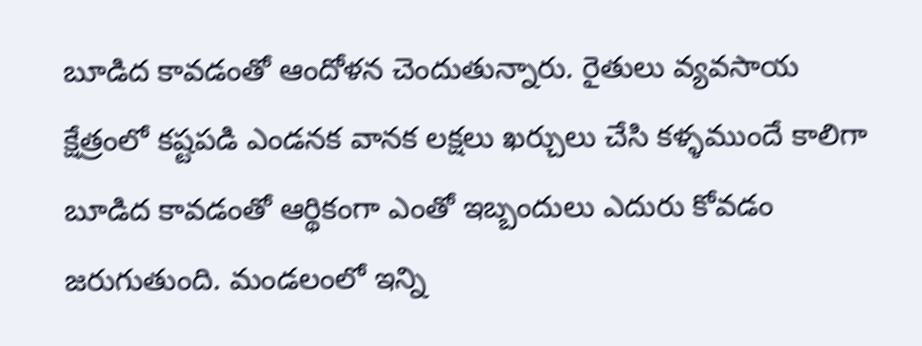బూడిద కావడంతో ఆందోళన చెందుతున్నారు. రైతులు వ్యవసాయ క్షేత్రంలో కష్టపడి ఎండనక వానక లక్షలు ఖర్చులు చేసి కళ్ళముందే కాలిగా బూడిద కావడంతో ఆర్థికంగా ఎంతో ఇబ్బందులు ఎదురు కోవడం జరుగుతుంది. మండలంలో ఇన్ని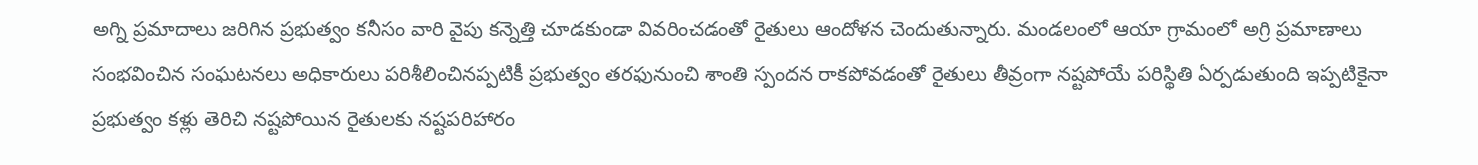అగ్ని ప్రమాదాలు జరిగిన ప్రభుత్వం కనీసం వారి వైపు కన్నెత్తి చూడకుండా వివరించడంతో రైతులు ఆందోళన చెందుతున్నారు. మండలంలో ఆయా గ్రామంలో అగ్రి ప్రమాణాలు సంభవించిన సంఘటనలు అధికారులు పరిశీలించినప్పటికీ ప్రభుత్వం తరఫునుంచి శాంతి స్పందన రాకపోవడంతో రైతులు తీవ్రంగా నష్టపోయే పరిస్థితి ఏర్పడుతుంది ఇప్పటికైనా ప్రభుత్వం కళ్లు తెరిచి నష్టపోయిన రైతులకు నష్టపరిహారం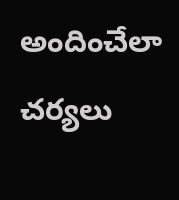అందించేలా చర్యలు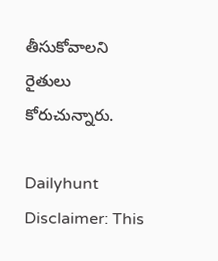తీసుకోవాలని రైతులు కోరుచున్నారు.

Dailyhunt
Disclaimer: This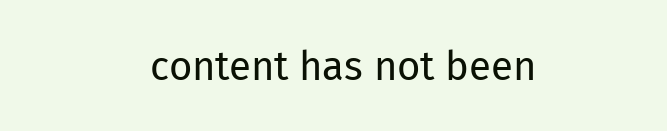content has not been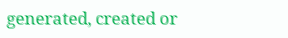generated, created or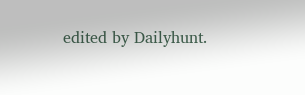edited by Dailyhunt.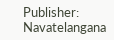Publisher: Navatelangana